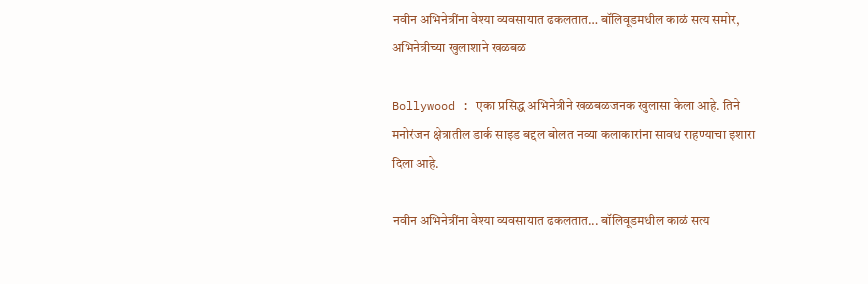नवीन अभिनेत्रींना वेश्या व्यवसायात ढकलतात… बॉलिवूडमधील काळं सत्य समोर, अभिनेत्रीच्या खुलाशाने खळबळ

Bollywood : एका प्रसिद्ध अभिनेत्रीने खळबळजनक खुलासा केला आहे. तिने मनोरंजन क्षेत्रातील डार्क साइड बद्दल बोलत नव्या कलाकारांना सावध राहण्याचा इशारा दिला आहे.

नवीन अभिनेत्रींना वेश्या व्यवसायात ढकलतात... बॉलिवूडमधील काळं सत्य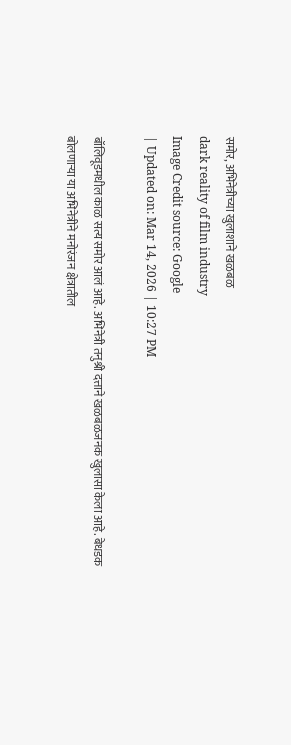समोर, अभिनेत्रीच्या खुलाशाने खळबळ
dark reality of film industry
Image Credit source: Google
| Updated on: Mar 14, 2026 | 10:27 PM

बॉलिवूडमधील काळ सत्य समोर आलं आहे. अभिनेत्री तनुश्री दत्ताने खळबळजनक खुलासा केला आहे. बेधडक बोलणाऱ्या या अभिनेत्रीने मनोरंजन क्षेत्रातील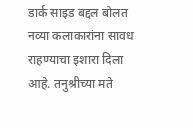डार्क साइड बद्दल बोलत नव्या कलाकारांना सावध राहण्याचा इशारा दिला आहे. तनुश्रीच्या मते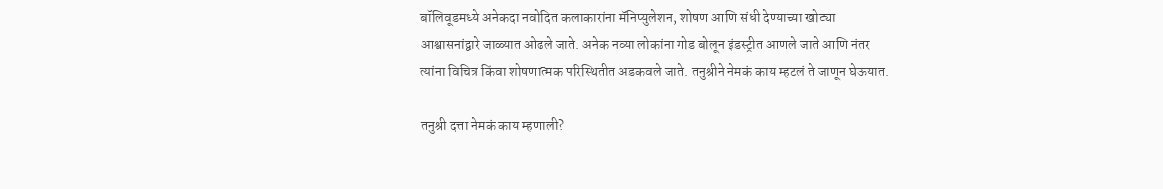बॉलिवूडमध्ये अनेकदा नवोदित कलाकारांना मॅनिप्युलेशन, शोषण आणि संधी देण्याच्या खोट्या आश्वासनांद्वारे जाळ्यात ओढले जाते. अनेक नव्या लोकांना गोड बोलून इंडस्ट्रीत आणले जाते आणि नंतर त्यांना विचित्र किंवा शोषणात्मक परिस्थितीत अडकवले जाते. तनुश्रीने नेमकं काय म्हटलं ते जाणून घेऊयात.

तनुश्री दत्ता नेमकं काय म्हणाली?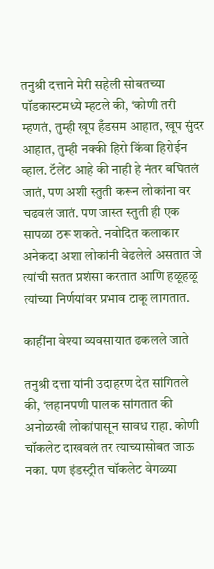तनुश्री दत्ताने मेरी सहेली सोबतच्या पॉडकास्टमध्ये म्हटले की, ‘कोणी तरी म्हणतं, तुम्ही खूप हँडसम आहात, खूप सुंदर आहात, तुम्ही नक्की हिरो किंवा हिरोईन व्हाल. टॅलेंट आहे की नाही हे नंतर बघितलं जातं, पण अशी स्तुती करून लोकांना वर चढवलं जातं. पण जास्त स्तुती ही एक सापळा ठरू शकते. नवोदित कलाकार अनेकदा अशा लोकांनी वेढलेले असतात जे त्यांची सतत प्रशंसा करतात आणि हळूहळू त्यांच्या निर्णयांवर प्रभाव टाकू लागतात.

काहींना वेश्या व्यवसायात ढकलले जाते

तनुश्री दत्ता यांनी उदाहरण देत सांगितले की, ‘लहानपणी पालक सांगतात की अनोळखी लोकांपासून सावध राहा. कोणी चॉकलेट दाखवलं तर त्याच्यासोबत जाऊ नका. पण इंडस्ट्रीत चॉकलेट वेगळ्या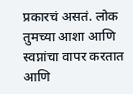प्रकारचं असतं. लोक तुमच्या आशा आणि स्वप्नांचा वापर करतात आणि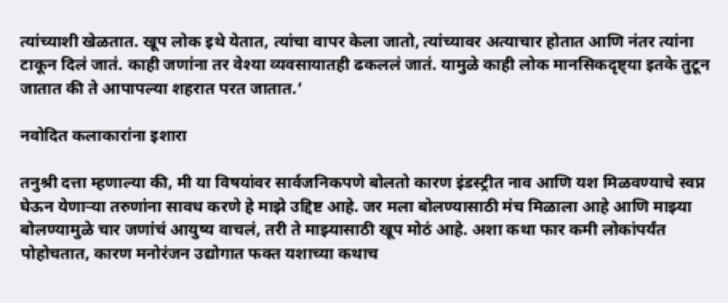त्यांच्याशी खेळतात. खूप लोक इथे येतात, त्यांचा वापर केला जातो, त्यांच्यावर अत्याचार होतात आणि नंतर त्यांना टाकून दिलं जातं. काही जणांना तर वेश्या व्यवसायातही ढकललं जातं. यामुळे काही लोक मानसिकदृष्ट्या इतके तुटून जातात की ते आपापल्या शहरात परत जातात.’

नवोदित कलाकारांना इशारा

तनुश्री दत्ता म्हणाल्या की, मी या विषयांवर सार्वजनिकपणे बोलतो कारण इंडस्ट्रीत नाव आणि यश मिळवण्याचे स्वप्न घेऊन येणाऱ्या तरुणांना सावध करणे हे माझे उद्दिष्ट आहे. जर मला बोलण्यासाठी मंच मिळाला आहे आणि माझ्या बोलण्यामुळे चार जणांचं आयुष्य वाचलं, तरी ते माझ्यासाठी खूप मोठं आहे. अशा कथा फार कमी लोकांपर्यंत पोहोचतात, कारण मनोरंजन उद्योगात फक्त यशाच्या कथाच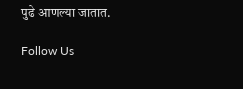पुढे आणल्या जातात.

Follow Us